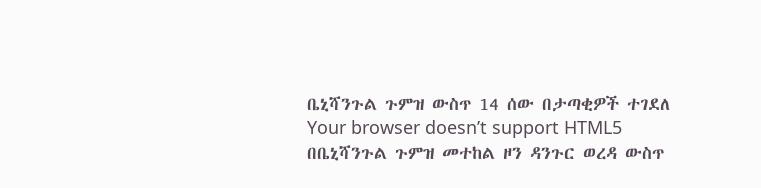ቤኒሻንጉል ጉምዝ ውስጥ 14 ሰው በታጣቂዎች ተገደለ
Your browser doesn’t support HTML5
በቤኒሻንጉል ጉምዝ መተከል ዞን ዳንጉር ወረዳ ውስጥ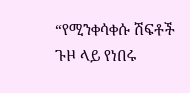“የሚንቀሳቀሱ ሽፍቶች ጉዞ ላይ የነበሩ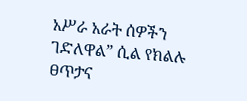አሥራ አራት ሰዎችን ገድለዋል” ሲል የክልሉ ፀጥታና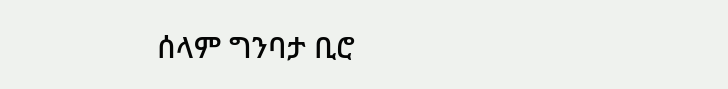ሰላም ግንባታ ቢሮ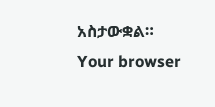አስታውቋል።
Your browser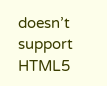doesn’t support HTML5